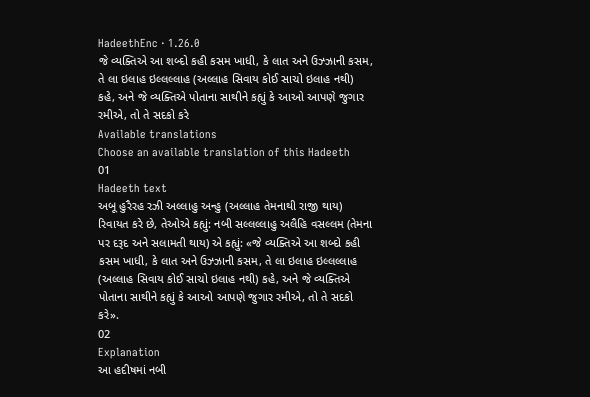HadeethEnc · 1.26.0
જે વ્યક્તિએ આ શબ્દો કહી કસમ ખાધી, કે લાત અને ઉઝ્ઝાની કસમ, તે લા ઇલાહ ઇલ્લલ્લાહ (અલ્લાહ સિવાય કોઈ સાચો ઇલાહ નથી) કહે, અને જે વ્યક્તિએ પોતાના સાથીને કહ્યું કે આઓ આપણે જુગાર રમીએ, તો તે સદકો કરે
Available translations
Choose an available translation of this Hadeeth
01
Hadeeth text
અબૂ હુરૈરહ રઝી અલ્લાહુ અન્હુ (અલ્લાહ તેમનાથી રાજી થાય) રિવાયત કરે છે, તેઓએ કહ્યું: નબી સલ્લલ્લાહુ અલૈહિ વસલ્લમ (તેમના પર દરૂદ અને સલામતી થાય) એ કહ્યું: «જે વ્યક્તિએ આ શબ્દો કહી કસમ ખાધી, કે લાત અને ઉઝ્ઝાની કસમ, તે લા ઇલાહ ઇલ્લલ્લાહ (અલ્લાહ સિવાય કોઈ સાચો ઇલાહ નથી) કહે, અને જે વ્યક્તિએ પોતાના સાથીને કહ્યું કે આઓ આપણે જુગાર રમીએ, તો તે સદકો કરે».
02
Explanation
આ હદીષમાં નબી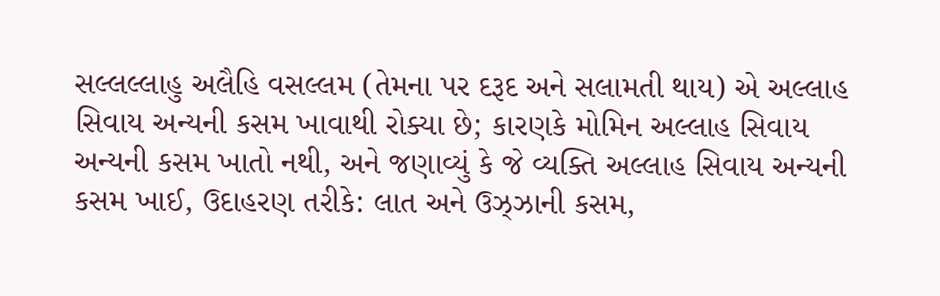સલ્લલ્લાહુ અલૈહિ વસલ્લમ (તેમના પર દરૂદ અને સલામતી થાય) એ અલ્લાહ સિવાય અન્યની કસમ ખાવાથી રોક્યા છે; કારણકે મોમિન અલ્લાહ સિવાય અન્યની કસમ ખાતો નથી, અને જણાવ્યું કે જે વ્યક્તિ અલ્લાહ સિવાય અન્યની કસમ ખાઈ, ઉદાહરણ તરીકે: લાત અને ઉઝ્ઝાની કસમ,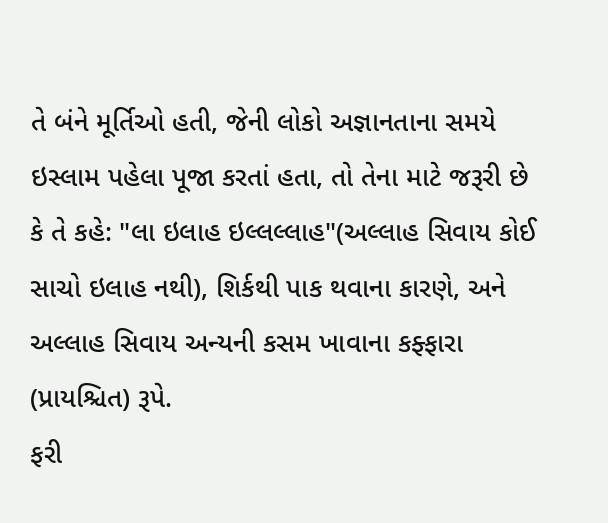તે બંને મૂર્તિઓ હતી, જેની લોકો અજ્ઞાનતાના સમયે ઇસ્લામ પહેલા પૂજા કરતાં હતા, તો તેના માટે જરૂરી છે કે તે કહે: "લા ઇલાહ ઇલ્લલ્લાહ"(અલ્લાહ સિવાય કોઈ સાચો ઇલાહ નથી), શિર્કથી પાક થવાના કારણે, અને અલ્લાહ સિવાય અન્યની કસમ ખાવાના કફ્ફારા (પ્રાયશ્ચિત) રૂપે.
ફરી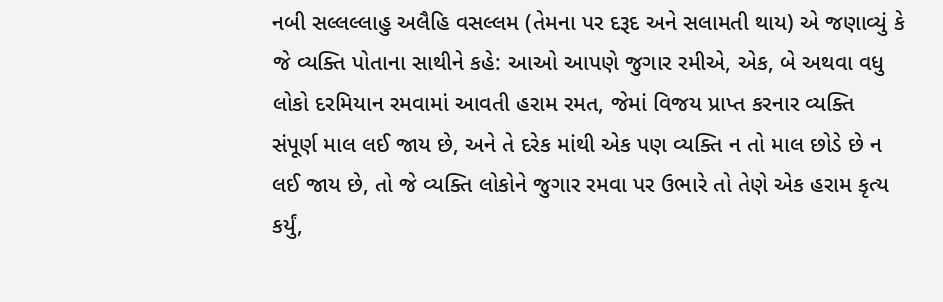નબી સલ્લલ્લાહુ અલૈહિ વસલ્લમ (તેમના પર દરૂદ અને સલામતી થાય) એ જણાવ્યું કે જે વ્યક્તિ પોતાના સાથીને કહે: આઓ આપણે જુગાર રમીએ, એક, બે અથવા વધુ લોકો દરમિયાન રમવામાં આવતી હરામ રમત, જેમાં વિજય પ્રાપ્ત કરનાર વ્યક્તિ સંપૂર્ણ માલ લઈ જાય છે, અને તે દરેક માંથી એક પણ વ્યક્તિ ન તો માલ છોડે છે ન લઈ જાય છે, તો જે વ્યક્તિ લોકોને જુગાર રમવા પર ઉભારે તો તેણે એક હરામ કૃત્ય કર્યું,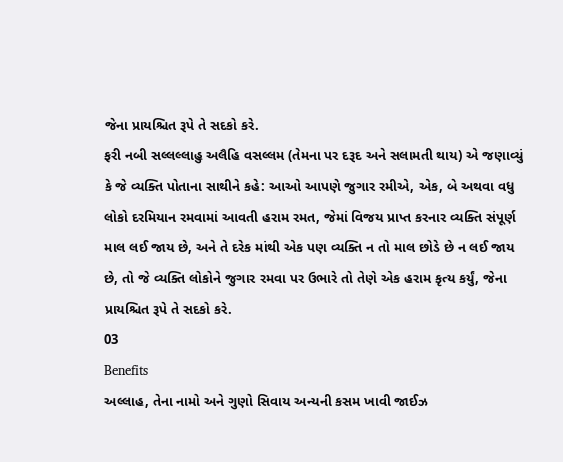જેના પ્રાયશ્ચિત રૂપે તે સદકો કરે.
ફરી નબી સલ્લલ્લાહુ અલૈહિ વસલ્લમ (તેમના પર દરૂદ અને સલામતી થાય) એ જણાવ્યું કે જે વ્યક્તિ પોતાના સાથીને કહે: આઓ આપણે જુગાર રમીએ, એક, બે અથવા વધુ લોકો દરમિયાન રમવામાં આવતી હરામ રમત, જેમાં વિજય પ્રાપ્ત કરનાર વ્યક્તિ સંપૂર્ણ માલ લઈ જાય છે, અને તે દરેક માંથી એક પણ વ્યક્તિ ન તો માલ છોડે છે ન લઈ જાય છે, તો જે વ્યક્તિ લોકોને જુગાર રમવા પર ઉભારે તો તેણે એક હરામ કૃત્ય કર્યું, જેના પ્રાયશ્ચિત રૂપે તે સદકો કરે.
03
Benefits
અલ્લાહ, તેના નામો અને ગુણો સિવાય અન્યની કસમ ખાવી જાઈઝ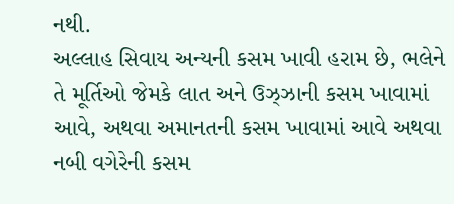નથી.
અલ્લાહ સિવાય અન્યની કસમ ખાવી હરામ છે, ભલેને તે મૂર્તિઓ જેમકે લાત અને ઉઝ્ઝાની કસમ ખાવામાં આવે, અથવા અમાનતની કસમ ખાવામાં આવે અથવા નબી વગેરેની કસમ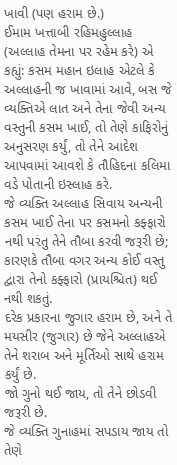ખાવી (પણ હરામ છે.)
ઈમામ ખત્તાબી રહિમહુલ્લાહ (અલ્લાહ તેમના પર રહેમ કરે) એ કહ્યું: કસમ મહાન ઇલાહ એટલે કે અલ્લાહની જ ખાવામાં આવે, બસ જે વ્યક્તિએ લાત અને તેના જેવી અન્ય વસ્તુની કસમ ખાઈ, તો તેણે કાફિરોનું અનુસરણ કર્યું, તો તેને આદેશ આપવામાં આવશે કે તૌહિદના કલિમા વડે પોતાની ઇસ્લાહ કરે.
જે વ્યક્તિ અલ્લાહ સિવાય અન્યની કસમ ખાઈ તેના પર કસમનો કફ્ફારો નથી પરંતુ તેને તૌબા કરવી જરૂરી છે; કારણકે તૌબા વગર અન્ય કોઈ વસ્તુ દ્વારા તેનો કફ્ફારો (પ્રાયશ્ચિત) થઈ નથી શકતું.
દરેક પ્રકારના જુગાર હરામ છે, અને તે મયસીર (જુગાર) છે જેને અલ્લાહએ તેને શરાબ અને મૂર્તિઓ સાથે હરામ કર્યું છે.
જો ગુનો થઈ જાય, તો તેને છોડવી જરૂરી છે.
જે વ્યક્તિ ગુનાહમાં સપડાય જાય તો તેણે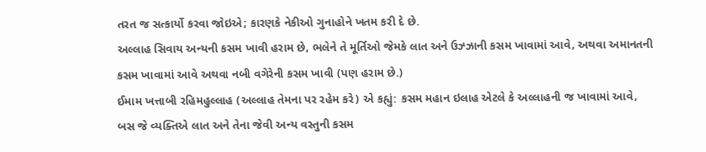તરત જ સત્કાર્યો કરવા જોઇએ; કારણકે નેકીઓ ગુનાહોને ખતમ કરી દે છે.
અલ્લાહ સિવાય અન્યની કસમ ખાવી હરામ છે, ભલેને તે મૂર્તિઓ જેમકે લાત અને ઉઝ્ઝાની કસમ ખાવામાં આવે, અથવા અમાનતની કસમ ખાવામાં આવે અથવા નબી વગેરેની કસમ ખાવી (પણ હરામ છે.)
ઈમામ ખત્તાબી રહિમહુલ્લાહ (અલ્લાહ તેમના પર રહેમ કરે) એ કહ્યું: કસમ મહાન ઇલાહ એટલે કે અલ્લાહની જ ખાવામાં આવે, બસ જે વ્યક્તિએ લાત અને તેના જેવી અન્ય વસ્તુની કસમ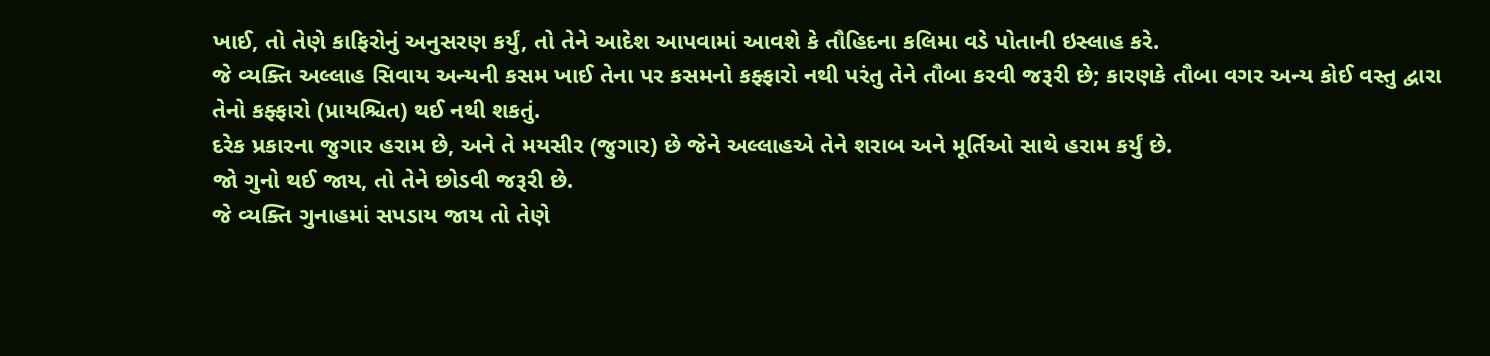ખાઈ, તો તેણે કાફિરોનું અનુસરણ કર્યું, તો તેને આદેશ આપવામાં આવશે કે તૌહિદના કલિમા વડે પોતાની ઇસ્લાહ કરે.
જે વ્યક્તિ અલ્લાહ સિવાય અન્યની કસમ ખાઈ તેના પર કસમનો કફ્ફારો નથી પરંતુ તેને તૌબા કરવી જરૂરી છે; કારણકે તૌબા વગર અન્ય કોઈ વસ્તુ દ્વારા તેનો કફ્ફારો (પ્રાયશ્ચિત) થઈ નથી શકતું.
દરેક પ્રકારના જુગાર હરામ છે, અને તે મયસીર (જુગાર) છે જેને અલ્લાહએ તેને શરાબ અને મૂર્તિઓ સાથે હરામ કર્યું છે.
જો ગુનો થઈ જાય, તો તેને છોડવી જરૂરી છે.
જે વ્યક્તિ ગુનાહમાં સપડાય જાય તો તેણે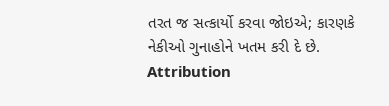તરત જ સત્કાર્યો કરવા જોઇએ; કારણકે નેકીઓ ગુનાહોને ખતમ કરી દે છે.
Attribution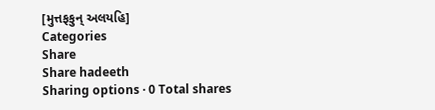[મુત્તફકુન્ અલયહિ]
Categories
Share
Share hadeeth
Sharing options · 0 Total shares